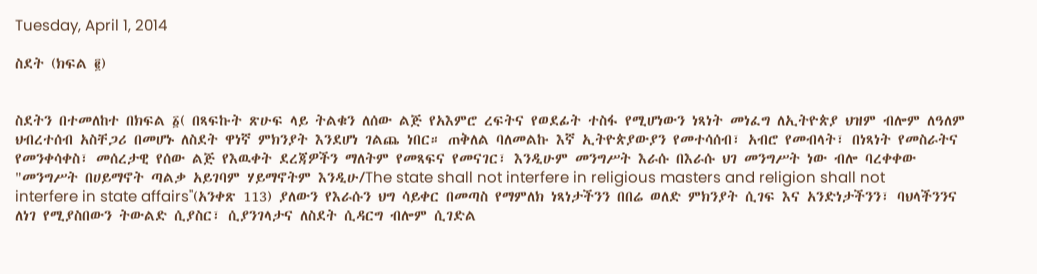Tuesday, April 1, 2014

ስደት (ክፍል ፪)


ስደትን በተመለከተ በክፍል ፩( በጻፍኩት ጽሁፍ ላይ ትልቁን ለሰው ልጅ የአእምሮ ረፍትና የወደፊት ተስፋ የሚሆነውን ነጻነት መነፈግ ለኢትዮጵያ ህዝም ብሎም ለዓለም ህብረተሰብ አስቸጋሪ በመሆኑ ለስደት ዋነኛ ምክንያት እንደሆነ ገልጨ ነበር። ጠቅለል ባለመልኩ እኛ ኢትዮጵያውያን የመተሳሰብ፣ አብሮ የመብላት፣ በነጻነት የመስራትና የመንቀሳቀስ፣ መሰረታዊ የሰው ልጅ የእዉቀት ደረጃዎችን ማለትም የመጻፍና የመናገር፣ እንዲሁም መንግሥት እራሱ በእራሱ ህገ መንግሥት ነው ብሎ ባረቀቀው "መንግሥት በሀይማኖት ጣልቃ አይገባም ሃይማኖትም እንዲሁ/The state shall not interfere in religious masters and religion shall not interfere in state affairs"(አንቀጽ 113) ያለውን የእራሱን ህግ ሳይቀር በመጣስ የማምለክ ነጻነታችንን በበሬ ወለድ ምክንያት ሲገፍ እና አንድነታችንን፣ ባህላችንንና ለነገ የሚያስበውን ትውልድ ሲያስር፣ ሲያንገላታና ለስደት ሲዳርግ ብሎም ሲገድል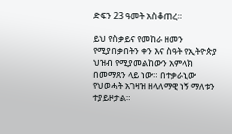ድፍን 23 ዓመት አስቆጠረ።

ይህ የስቃይና የመከራ ዘመን የሚያበቃበትን ቀን እና ስዓት የኢትዮጵያ ህዝብ የሚያመልከውን አምላክ በመማጸን ላይ ነው። በተቃራኒው የህወሓት አገዛዝ ዘላለማዊ ነኝ ማለቱን ተያይዞታል።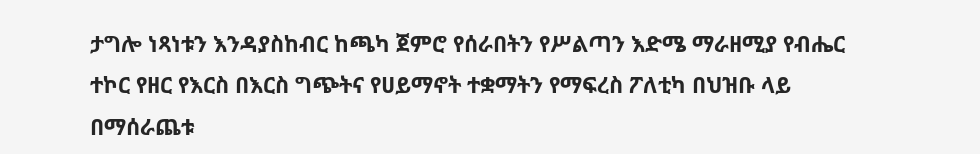ታግሎ ነጻነቱን እንዳያስከብር ከጫካ ጀምሮ የሰራበትን የሥልጣን እድሜ ማራዘሚያ የብሔር ተኮር የዘር የእርስ በእርስ ግጭትና የሀይማኖት ተቋማትን የማፍረስ ፖለቲካ በህዝቡ ላይ በማሰራጨቱ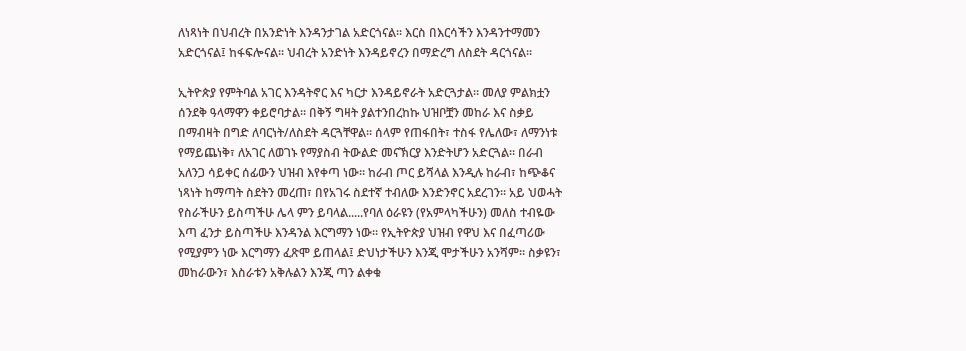ለነጻነት በህብረት በአንድነት እንዳንታገል አድርጎናል። እርስ በእርሳችን እንዳንተማመን አድርጎናል፤ ከፋፍሎናል። ህብረት አንድነት እንዳይኖረን በማድረግ ለስደት ዳርጎናል።

ኢትዮጵያ የምትባል አገር እንዳትኖር እና ካርታ እንዳይኖራት አድርጓታል። መለያ ምልክቷን ሰንደቅ ዓላማዋን ቀይሮባታል። በቅኝ ግዛት ያልተንበረከኩ ህዝቦቿን መከራ እና ስቃይ በማብዛት በግድ ለባርነት/ለስደት ዳርጓቸዋል። ሰላም የጠፋበት፣ ተስፋ የሌለው፣ ለማንነቱ የማይጨነቅ፣ ለአገር ለወገኑ የማያስብ ትውልድ መናኽርያ እንድትሆን አድርጓል። በራብ አለንጋ ሳይቀር ሰፊውን ህዝብ እየቀጣ ነው። ከራብ ጦር ይሻላል እንዲሉ ከራብ፣ ከጭቆና ነጻነት ከማጣት ስደትን መረጠ፣ በየአገሩ ስደተኛ ተብለው እንድንኖር አደረገን። አይ ህወሓት የስራችሁን ይስጣችሁ ሌላ ምን ይባላል.....የባለ ዕራዩን (የአምላካችሁን) መለስ ተብዬው እጣ ፈንታ ይስጣችሁ እንዳንል እርግማን ነው። የኢትዮጵያ ህዝብ የዋህ እና በፈጣሪው የሚያምን ነው እርግማን ፈጽሞ ይጠላል፤ ድህነታችሁን እንጂ ሞታችሁን አንሻም። ስቃዩን፣ መከራውን፣ እስራቱን አቅሉልን እንጂ ጣን ልቀቁ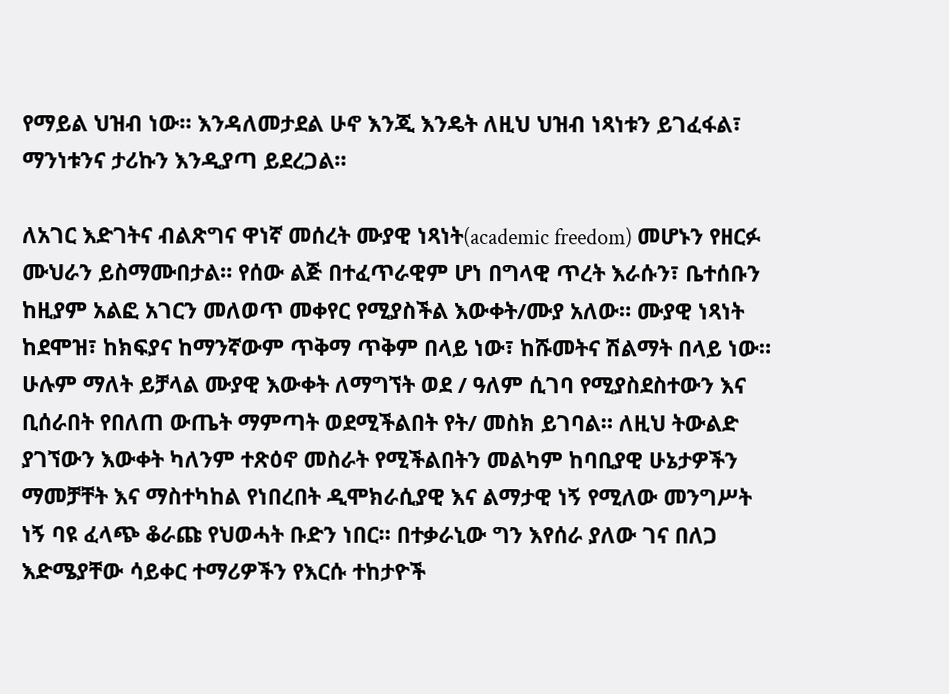የማይል ህዝብ ነው። እንዳለመታደል ሁኖ እንጂ እንዴት ለዚህ ህዝብ ነጻነቱን ይገፈፋል፣ ማንነቱንና ታሪኩን እንዲያጣ ይደረጋል።

ለአገር እድገትና ብልጽግና ዋነኛ መሰረት ሙያዊ ነጻነት(academic freedom) መሆኑን የዘርፉ ሙህራን ይስማሙበታል። የሰው ልጅ በተፈጥራዊም ሆነ በግላዊ ጥረት እራሱን፣ ቤተሰቡን ከዚያም አልፎ አገርን መለወጥ መቀየር የሚያስችል እውቀት/ሙያ አለው። ሙያዊ ነጻነት ከደሞዝ፣ ከክፍያና ከማንኛውም ጥቅማ ጥቅም በላይ ነው፣ ከሹመትና ሽልማት በላይ ነው። ሁሉም ማለት ይቻላል ሙያዊ እውቀት ለማግኘት ወደ / ዓለም ሲገባ የሚያስደስተውን እና ቢሰራበት የበለጠ ውጤት ማምጣት ወደሚችልበት የት/ መስክ ይገባል። ለዚህ ትውልድ ያገኘውን እውቀት ካለንም ተጽዕኖ መስራት የሚችልበትን መልካም ከባቢያዊ ሁኔታዎችን ማመቻቸት እና ማስተካከል የነበረበት ዲሞክራሲያዊ እና ልማታዊ ነኝ የሚለው መንግሥት ነኝ ባዩ ፈላጭ ቆራጩ የህወሓት ቡድን ነበር። በተቃራኒው ግን እየሰራ ያለው ገና በለጋ እድሜያቸው ሳይቀር ተማሪዎችን የእርሱ ተከታዮች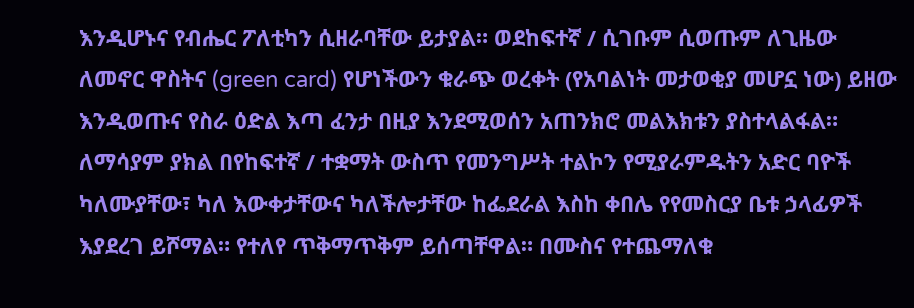እንዲሆኑና የብሔር ፖለቲካን ሲዘራባቸው ይታያል። ወደከፍተኛ / ሲገቡም ሲወጡም ለጊዜው ለመኖር ዋስትና (green card) የሆነችውን ቁራጭ ወረቀት (የአባልነት መታወቂያ መሆኗ ነው) ይዘው እንዲወጡና የስራ ዕድል እጣ ፈንታ በዚያ እንደሚወሰን አጠንክሮ መልእክቱን ያስተላልፋል። ለማሳያም ያክል በየከፍተኛ / ተቋማት ውስጥ የመንግሥት ተልኮን የሚያራምዱትን አድር ባዮች ካለሙያቸው፣ ካለ እውቀታቸውና ካለችሎታቸው ከፌደራል እስከ ቀበሌ የየመስርያ ቤቱ ኃላፊዎች እያደረገ ይሾማል። የተለየ ጥቅማጥቅም ይሰጣቸዋል። በሙስና የተጨማለቁ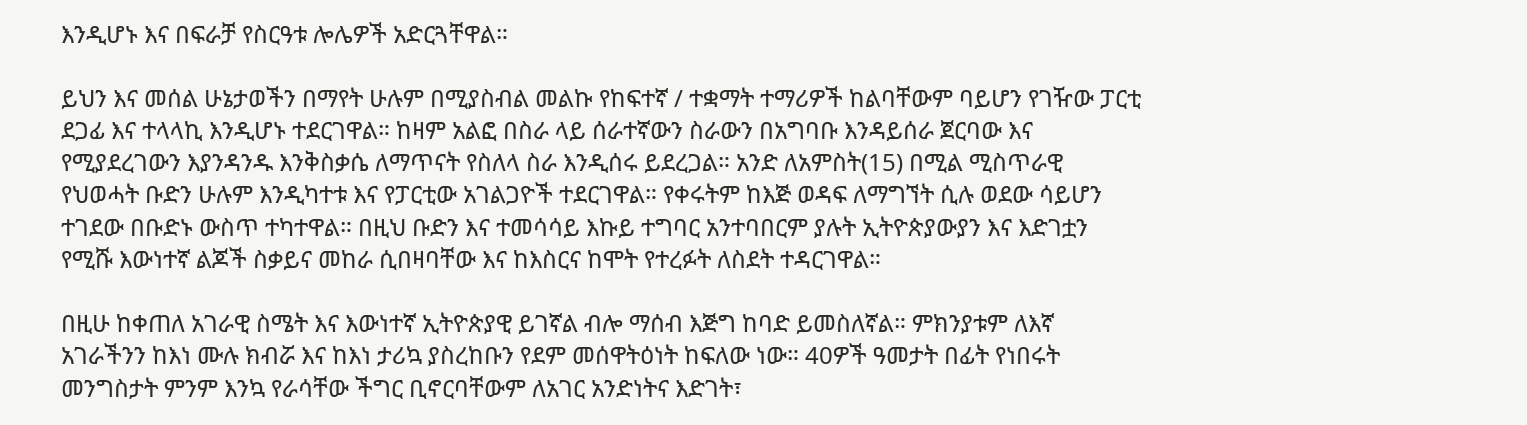እንዲሆኑ እና በፍራቻ የስርዓቱ ሎሌዎች አድርጓቸዋል።

ይህን እና መሰል ሁኔታወችን በማየት ሁሉም በሚያስብል መልኩ የከፍተኛ / ተቋማት ተማሪዎች ከልባቸውም ባይሆን የገዥው ፓርቲ ደጋፊ እና ተላላኪ እንዲሆኑ ተደርገዋል። ከዛም አልፎ በስራ ላይ ሰራተኛውን ስራውን በአግባቡ እንዳይሰራ ጀርባው እና የሚያደረገውን እያንዳንዱ እንቅስቃሴ ለማጥናት የስለላ ስራ እንዲሰሩ ይደረጋል። አንድ ለአምስት(15) በሚል ሚስጥራዊ የህወሓት ቡድን ሁሉም እንዲካተቱ እና የፓርቲው አገልጋዮች ተደርገዋል። የቀሩትም ከእጅ ወዳፍ ለማግኘት ሲሉ ወደው ሳይሆን ተገደው በቡድኑ ውስጥ ተካተዋል። በዚህ ቡድን እና ተመሳሳይ እኩይ ተግባር አንተባበርም ያሉት ኢትዮጵያውያን እና እድገቷን የሚሹ እውነተኛ ልጆች ስቃይና መከራ ሲበዛባቸው እና ከእስርና ከሞት የተረፉት ለስደት ተዳርገዋል።

በዚሁ ከቀጠለ አገራዊ ስሜት እና እውነተኛ ኢትዮጵያዊ ይገኛል ብሎ ማሰብ እጅግ ከባድ ይመስለኛል። ምክንያቱም ለእኛ አገራችንን ከእነ ሙሉ ክብሯ እና ከእነ ታሪኳ ያስረከቡን የደም መሰዋትዕነት ከፍለው ነው። 40ዎች ዓመታት በፊት የነበሩት መንግስታት ምንም እንኳ የራሳቸው ችግር ቢኖርባቸውም ለአገር አንድነትና እድገት፣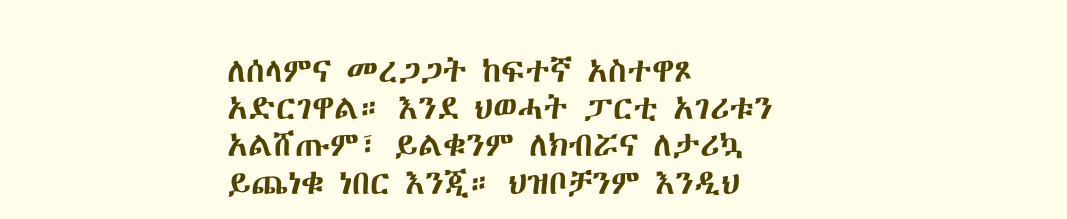ለሰላምና መረጋጋት ከፍተኛ አስተዋጾ አድርገዋል። እንደ ህወሓት ፓርቲ አገሪቱን አልሸጡም፣ ይልቁንም ለክብሯና ለታሪኳ ይጨነቁ ነበር እንጂ። ህዝቦቻንም እንዲህ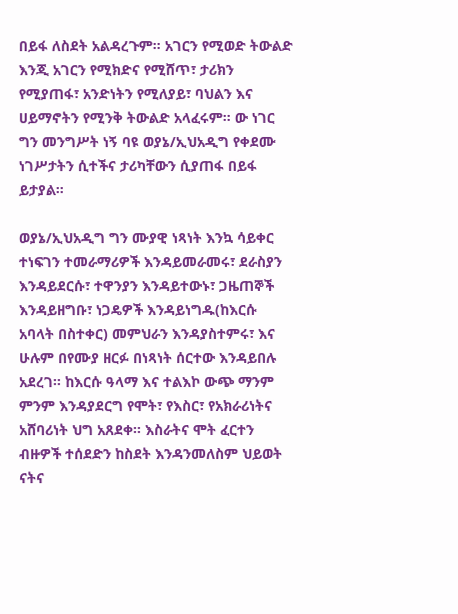በይፋ ለስደት አልዳረጉም። አገርን የሚወድ ትውልድ እንጂ አገርን የሚክድና የሚሸጥ፣ ታሪክን የሚያጠፋ፣ አንድነትን የሚለያይ፣ ባህልን እና ሀይማኖትን የሚንቅ ትውልድ አላፈሩም። ው ነገር ግን መንግሥት ነኝ ባዩ ወያኔ/ኢህአዲግ የቀደሙ ነገሥታትን ሲተችና ታሪካቸውን ሲያጠፋ በይፋ ይታያል።

ወያኔ/ኢህአዲግ ግን ሙያዊ ነጻነት እንኳ ሳይቀር ተነፍገን ተመራማሪዎች እንዳይመራመሩ፣ ደራስያን እንዳይደርሱ፣ ተዋንያን እንዳይተውኑ፣ ጋዜጠኞች እንዳይዘግቡ፣ ነጋዴዎች እንዳይነግዱ(ከእርሱ አባላት በስተቀር) መምህራን እንዳያስተምሩ፣ እና ሁሉም በየሙያ ዘርፉ በነጻነት ሰርተው እንዳይበሉ አደረገ። ከእርሱ ዓላማ እና ተልእኮ ውጭ ማንም ምንም እንዳያደርግ የሞት፣ የእስር፣ የአክራሪነትና አሸባሪነት ህግ አጸደቀ። እስራትና ሞት ፈርተን ብዙዎች ተሰደድን ከስደት እንዳንመለስም ህይወት ናትና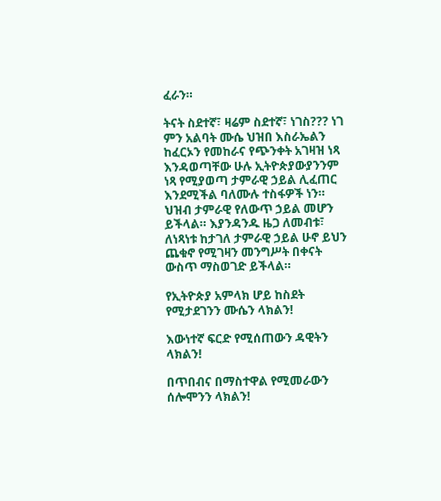ፈራን።

ትናት ስደተኛ፣ ዛሬም ስደተኛ፣ ነገስ??? ነገ ምን አልባት ሙሴ ህዝበ እስራኤልን ከፈርኦን የመከራና የጭንቀት አገዛዝ ነጻ እንዳወጣቸው ሁሉ ኢትዮጵያውያንንም ነጻ የሚያወጣ ታምራዊ ኃይል ሊፈጠር እንደሚችል ባለሙሉ ተስፋዎች ነን። ህዝብ ታምራዊ የለውጥ ኃይል መሆን ይችላል። እያንዳንዱ ዜጋ ለመብቱ፣ ለነጻነቱ ከታገለ ታምራዊ ኃይል ሁኖ ይህን ጨቁኖ የሚገዛን መንግሥት በቀናት ውስጥ ማስወገድ ይችላል።

የኢትዮጵያ አምላክ ሆይ ከስደት የሚታደገንን ሙሴን ላክልን!

እውነተኛ ፍርድ የሚሰጠውን ዳዊትን ላክልን!

በጥበብና በማስተዋል የሚመራውን ሰሎሞንን ላክልን!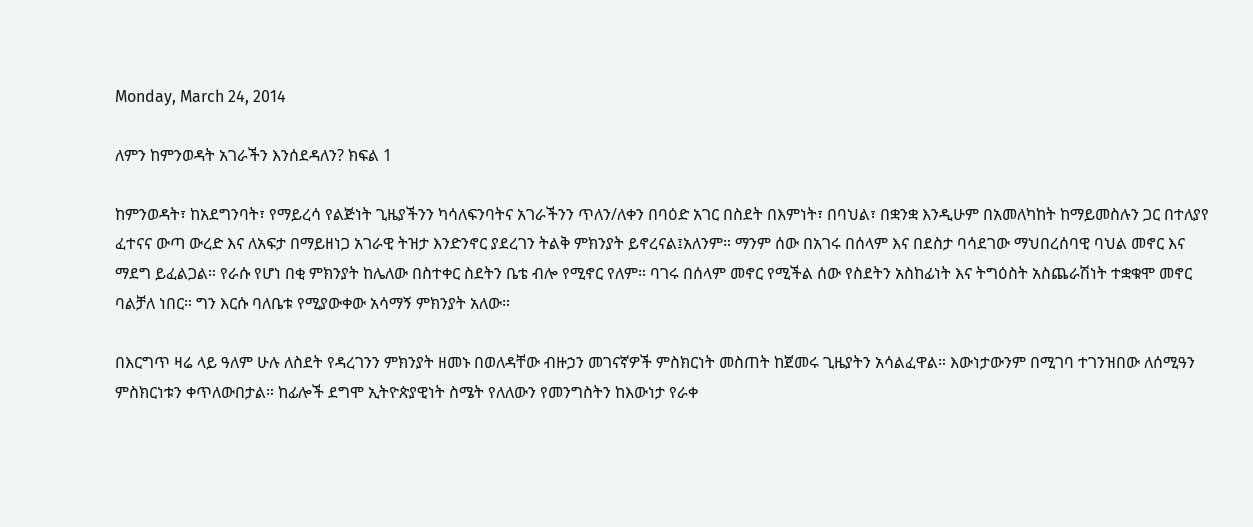Monday, March 24, 2014

ለምን ከምንወዳት አገራችን እንሰደዳለን? ክፍል 1

ከምንወዳት፣ ከአደግንባት፣ የማይረሳ የልጅነት ጊዜያችንን ካሳለፍንባትና አገራችንን ጥለን/ለቀን በባዕድ አገር በስደት በእምነት፣ በባህል፣ በቋንቋ እንዲሁም በአመለካከት ከማይመስሉን ጋር በተለያየ  ፈተናና ውጣ ውረድ እና ለአፍታ በማይዘነጋ አገራዊ ትዝታ እንድንኖር ያደረገን ትልቅ ምክንያት ይኖረናል፤አለንም። ማንም ሰው በአገሩ በሰላም እና በደስታ ባሳደገው ማህበረሰባዊ ባህል መኖር እና ማደግ ይፈልጋል። የራሱ የሆነ በቂ ምክንያት ከሌለው በስተቀር ስደትን ቤቴ ብሎ የሚኖር የለም። ባገሩ በሰላም መኖር የሚችል ሰው የስደትን አስከፊነት እና ትግዕስት አስጨራሽነት ተቋቁሞ መኖር ባልቻለ ነበር። ግን እርሱ ባለቤቱ የሚያውቀው አሳማኝ ምክንያት አለው።

በእርግጥ ዛሬ ላይ ዓለም ሁሉ ለስደት የዳረገንን ምክንያት ዘመኑ በወለዳቸው ብዙኃን መገናኛዎች ምስክርነት መስጠት ከጀመሩ ጊዜያትን አሳልፈዋል። እውነታውንም በሚገባ ተገንዝበው ለሰሚዓን ምስክርነቱን ቀጥለውበታል። ከፊሎች ደግሞ ኢትዮጵያዊነት ስሜት የለለውን የመንግስትን ከእውነታ የራቀ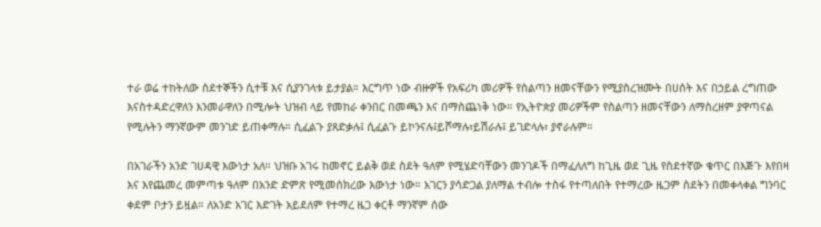ተራ ወሬ ተከትለው ስደተኞችን ሲተቹ እና ሲያንገላቱ ይታያል። እርግጥ ነው ብዙዎች የአፍሪካ መሪዎች የስልጣን ዘመናቸውን የሚያስረዝሙት በሀሰት እና በኃይል ረግጠው እናስተዳድረዋለን እንመራዋለን በሚሎት ህዝብ ላይ የመከራ ቀንበር በመጫን እና በማስጨነቅ ነው። የኢትዮጵያ መሪዎችም የስልጣን ዘመናቸውን ለማስረዘም ያዋጣናል የሚሉትን ማንኛውም መንገድ ይጠቀማሉ። ሲፈልጉ ያጸድቃሉ፤ ሲፈልጉ ይኮንናሉ፤ይሾማሉ፣ይሽራሉ፤ ይገድላሉ፣ ያኖራሉም።

በአገራችን አንድ ገሀዳዊ እውነታ አለ። ህዝቡ አገሩ ከመኖር ይልቅ ወደ ስደት ዓለም የሚሄድባቸውን መንገዶች በማፈለለግ ከጊዜ ወደ ጊዜ የስደተኛው ቁጥር በእጅጉ እየበዛ እና እየጨመረ መምጣቱ ዓለም በአንድ ድምጽ የሚመሰክረው እውነታ ነው። አገርን ያሳድጋል ያለማል ተብሎ ተስፋ የተጣለበት የተማረው ዜጋም ስደትን በመቀላቀል ግንባር ቀደም ቦታን ይዟል። ለአንድ አገር እድገት አይደለም የተማረ ዜጋ ቀርቶ ማንኛም ሰው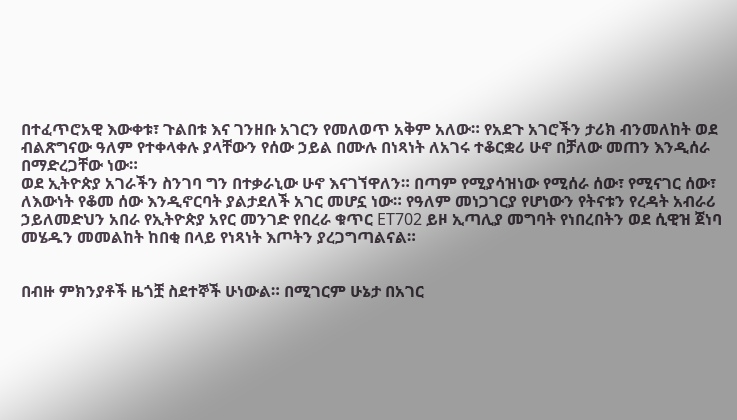በተፈጥሮአዊ እውቀቱ፣ ጉልበቱ እና ገንዘቡ አገርን የመለወጥ አቅም አለው። የአደጉ አገሮችን ታሪክ ብንመለከት ወደ ብልጽግናው ዓለም የተቀላቀሉ ያላቸውን የሰው ኃይል በሙሉ በነጻነት ለአገሩ ተቆርቋሪ ሁኖ በቻለው መጠን እንዲሰራ በማድረጋቸው ነው።
ወደ ኢትዮጵያ አገራችን ስንገባ ግን በተቃራኒው ሁኖ እናገኘዋለን። በጣም የሚያሳዝነው የሚሰራ ሰው፣ የሚናገር ሰው፣ ለእውነት የቆመ ሰው እንዲኖርባት ያልታደለች አገር መሆኗ ነው። የዓለም መነጋገርያ የሆነውን የትናቱን የረዳት አብራሪ ኃይለመድህን አበራ የኢትዮጵያ አየር መንገድ የበረራ ቁጥር ET702 ይዞ ኢጣሊያ መግባት የነበረበትን ወደ ሲዊዝ ጀነባ መሄዱን መመልከት ከበቂ በላይ የነጻነት እጦትን ያረጋግጣልናል።


በብዙ ምክንያቶች ዜጎቿ ስደተኞች ሁነውል። በሚገርም ሁኔታ በአገር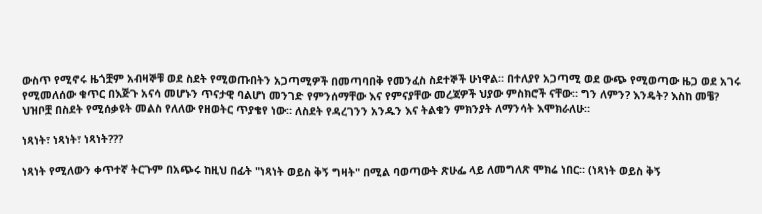ውስጥ የሚኖሩ ዜጎቿም አብዛኞቹ ወደ ስደት የሚወጡበትን አጋጣሚዎች በመጣባበቅ የመንፈስ ስደተኞች ሁነዋል። በተለያየ አጋጣሚ ወደ ውጭ የሚወጣው ዜጋ ወደ አገሩ የሚመለሰው ቁጥር በእጅጉ አናሳ መሆኑን ጥናታዊ ባልሆነ መንገድ የምንሰማቸው እና የምናያቸው መረጃዎች ህያው ምስክሮች ናቸው። ግን ለምን? እንዴት? እስከ መቼ? ህዝቦቿ በስደት የሚሰቃዩት መልስ የለለው የዘወትር ጥያቄየ ነው። ለስደት የዳረገንን አንዱን እና ትልቁን ምክንያት ለማንሳት እሞክራለሁ።

ነጻነት፣ ነጻነት፣ ነጻነት???

ነጻነት የሚለውን ቀጥተኛ ትርጉም በአጭሩ ከዚህ በፊት "ነጻነት ወይስ ቅኝ ግዛት" በሚል ባወጣውት ጽሁፌ ላይ ለመግለጽ ሞክሬ ነበር። (ነጻነት ወይስ ቅኝ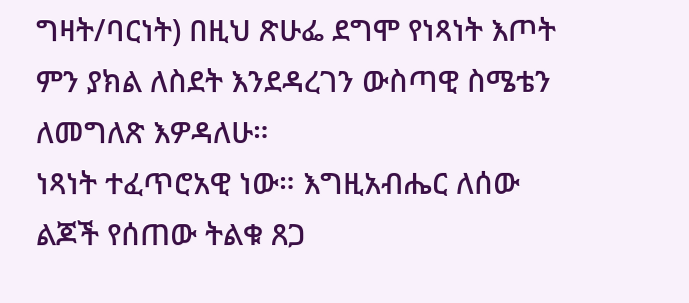ግዛት/ባርነት) በዚህ ጽሁፌ ደግሞ የነጻነት እጦት ምን ያክል ለስደት እንደዳረገን ውስጣዊ ስሜቴን ለመግለጽ እዎዳለሁ።
ነጻነት ተፈጥሮአዊ ነው። እግዚአብሔር ለሰው ልጆች የሰጠው ትልቁ ጸጋ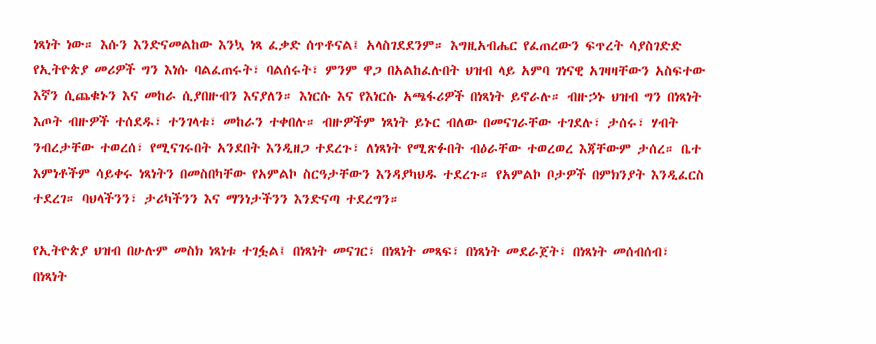ነጻነት ነው። እሱን እንድናመልከው እንኳ ነጻ ፈቃድ ሰጥቶናል፤ አላስገደደንም። እግዚአብሔር የፈጠረውን ፍጥረት ሳያስገድድ የኢትዮጵያ መሪዎች ግን እነሱ ባልፈጠሩት፣ ባልሰሩት፣ ምንም ዋጋ በአልከፈሉበት ህዝብ ላይ አምባ ገነናዊ አገዛዛቸውን አስፍተው እኛን ሲጨቁኑን እና መከራ ሲያበዙብን እናያለን። እነርሱ እና የእነርሱ አጫፋሪዎች በነጻነት ይኖራሉ። ብዙኃኑ ህዝብ ግን በነጻነት እጦት ብዙዎች ተሰደዱ፣ ተንገላቱ፣ መከራን ተቀበሉ። ብዙዎችም ነጻነት ይኑር ብለው በመናገራቸው ተገደሉ፣ ታሰሩ፣ ሃብት ንብረታቸው ተወረሰ፣ የሚናገሩበት አንደበት እንዲዘጋ ተደረጉ፣ ለነጻነት የሚጽፉበት ብዕራቸው ተወረወረ እጃቸውም ታሰረ። ቤተ እምነቶችም ሳይቀሩ ነጻነትን በመስበካቸው የአምልኮ ስርዓታቸውን እንዳያካህዱ ተደረጉ። የአምልኮ ቦታዎች በምክንያት እንዲፈርስ ተደረገ። ባህላችንን፣ ታሪካችንን እና ማንነታችንን እንድናጣ ተደረግን።

የኢትዮጵያ ህዝብ በሁሉም መስክ ነጻነቱ ተገፏል፤ በነጻነት መናገር፣ በነጻነት መጻፍ፣ በነጻነት መደራጀት፣ በነጻነት መሰብሰብ፣ በነጻነት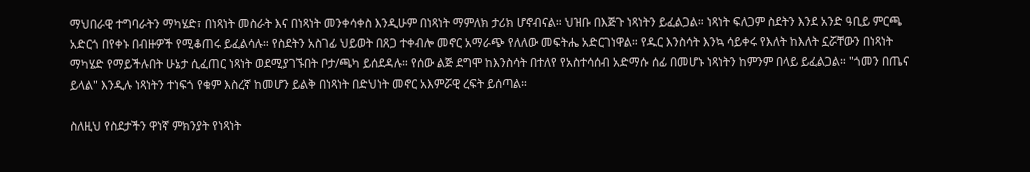ማህበራዊ ተግባራትን ማካሄድ፣ በነጻነት መስራት እና በነጻነት መንቀሳቀስ እንዲሁም በነጻነት ማምለክ ታሪክ ሆኖብናል። ህዝቡ በእጅጉ ነጻነትን ይፈልጋል። ነጻነት ፍለጋም ስደትን እንደ አንድ ዓቢይ ምርጫ አድርጎ በየቀኑ በብዙዎች የሚቆጠሩ ይፈልሳሉ። የስደትን አስገፊ ህይወት በጸጋ ተቀብሎ መኖር አማራጭ የለለው መፍትሔ አድርገነዋል። የዱር እንስሳት እንኳ ሳይቀሩ የእለት ከእለት ኗሯቸውን በነጻነት ማካሄድ የማይችሉበት ሁኔታ ሲፈጠር ነጻነት ወደሚያገኙበት ቦታ/ጫካ ይሰደዳሉ። የሰው ልጅ ደግሞ ከእንስሳት በተለየ የአስተሳሰብ አድማሱ ሰፊ በመሆኑ ነጻነትን ከምንም በላይ ይፈልጋል። "ጎመን በጤና ይላል" እንዲሉ ነጻነትን ተነፍጎ የቁም እስረኛ ከመሆን ይልቅ በነጻነት በድህነት መኖር አእምሯዊ ረፍት ይሰጣል።

ስለዚህ የስደታችን ዋነኛ ምክንያት የነጻነት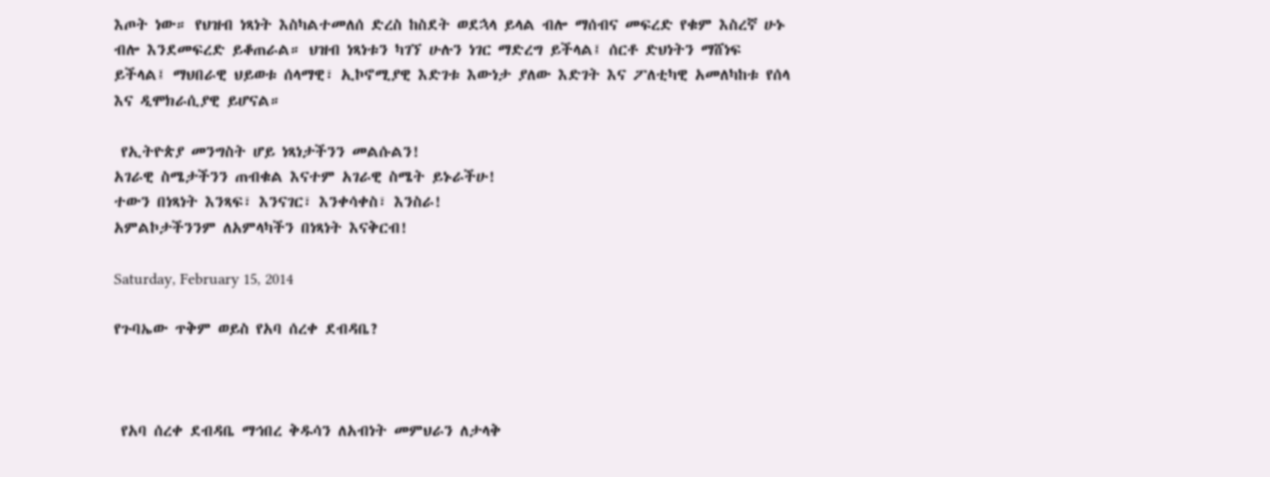እጦት ነው። የህዝብ ነጻነት እስካልተመለሰ ድረስ ከስደት ወደኋላ ይላል ብሎ ማሰብና መፍረድ የቁም እስረኛ ሁኑ ብሎ እንደመፍረድ ይቆጠራል። ህዝብ ነጻነቱን ካገኘ ሁሉን ነገር ማድረግ ይችላል፤ ሰርቶ ድህነትን ማሸነፍ ይችላል፤ ማህበራዊ ህይወቱ ሰላማዊ፣ ኢኮኖሚያዊ እድገቱ እውነታ ያለው እድገት እና ፖለቲካዊ አመለካከቱ የሰላ እና ዲሞክራሲያዊ ይሆናል።

 የኢትዮጵያ መንግስት ሆይ ነጻነታችንን መልሱልን!
አገራዊ ስሜታችንን ጠብቁል እናተም አገራዊ ስሜት ይኑራችሁ!
ተውን በነጻነት እንጻፍ፣ እንናገር፣ እንቀሳቀስ፣ እንስራ!
አምልኮታችንንም ለአምላካችን በነጻነት እናቅርብ!

Saturday, February 15, 2014

የጉባኤው ጥቅም ወይስ የአባ ሰረቀ ደብዳቤ?



 የአባ ሰረቀ ደብዳቤ ማኅበረ ቅዱሳን ለአብነት መምህራን ለታላቅ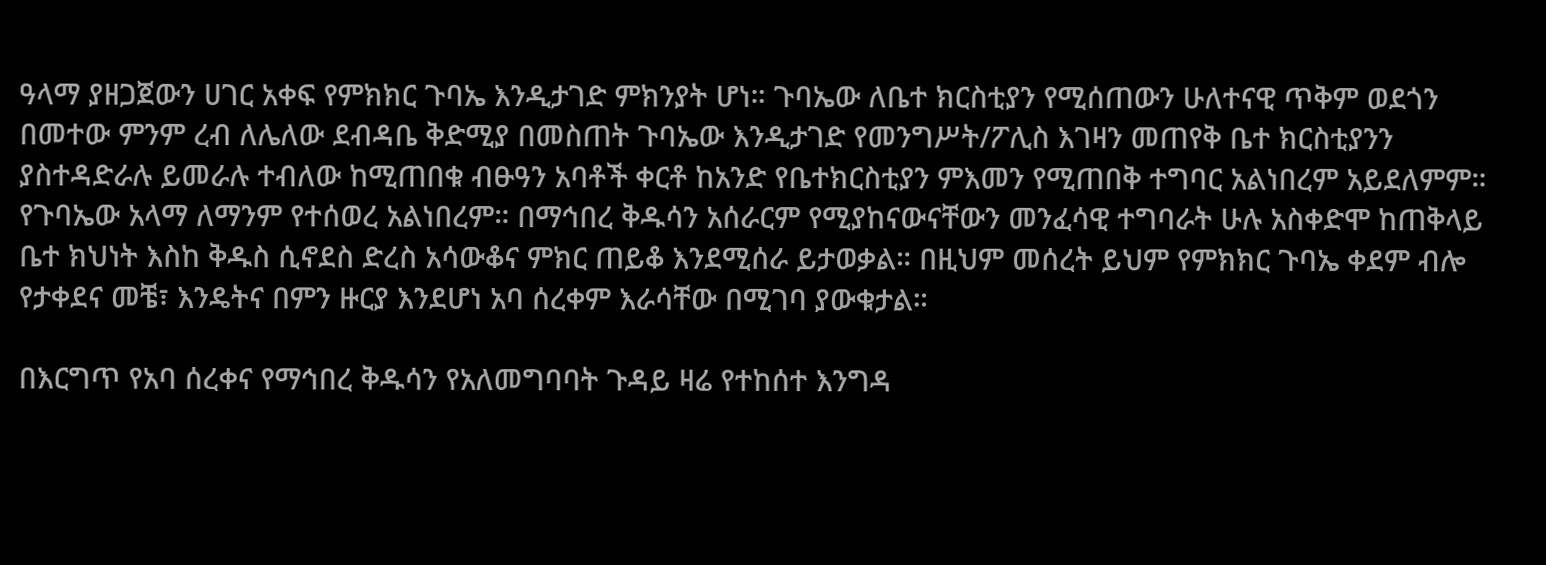ዓላማ ያዘጋጀውን ሀገር አቀፍ የምክክር ጉባኤ እንዲታገድ ምክንያት ሆነ። ጉባኤው ለቤተ ክርስቲያን የሚሰጠውን ሁለተናዊ ጥቅም ወደጎን በመተው ምንም ረብ ለሌለው ደብዳቤ ቅድሚያ በመስጠት ጉባኤው እንዲታገድ የመንግሥት/ፖሊስ እገዛን መጠየቅ ቤተ ክርስቲያንን ያስተዳድራሉ ይመራሉ ተብለው ከሚጠበቁ ብፁዓን አባቶች ቀርቶ ከአንድ የቤተክርስቲያን ምእመን የሚጠበቅ ተግባር አልነበረም አይደለምም።
የጉባኤው አላማ ለማንም የተሰወረ አልነበረም። በማኅበረ ቅዱሳን አሰራርም የሚያከናውናቸውን መንፈሳዊ ተግባራት ሁሉ አስቀድሞ ከጠቅላይ ቤተ ክህነት እስከ ቅዱስ ሲኖደስ ድረስ አሳውቆና ምክር ጠይቆ እንደሚሰራ ይታወቃል። በዚህም መሰረት ይህም የምክክር ጉባኤ ቀደም ብሎ የታቀደና መቼ፣ እንዴትና በምን ዙርያ እንደሆነ አባ ሰረቀም እራሳቸው በሚገባ ያውቁታል።

በእርግጥ የአባ ሰረቀና የማኅበረ ቅዱሳን የአለመግባባት ጉዳይ ዛሬ የተከሰተ እንግዳ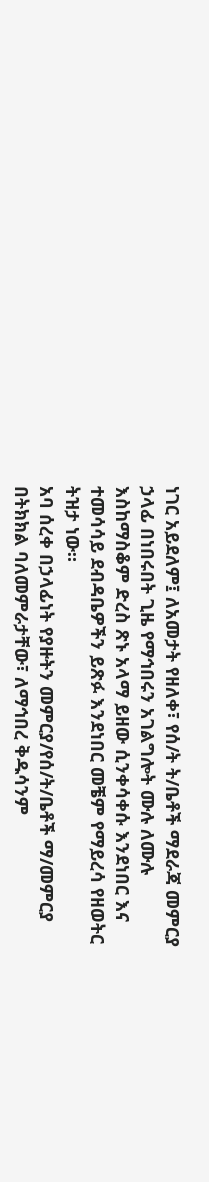ነገር አይደለም፤ ለአመታት የዘለቀ፣ የሰ/ት ት/ቤቶች ማደራጃ መምርያ ኃላፊ በነበሩበት ጊዜ የማኅበሩን አገልግሎት ሙሉ ለሙሉ እስከማስቆም ድረስ ጽኑ አላማ ይዘው ሲንቀሳቀሱ እንደነበር እና ተመሳሳይ ደብዳቤዎችን ይጽፉ እንደነበር መቼም የማይረሳ የዘወትር ትዝታ ነው።
አባ ሰረቀ በኃላፊነት የያዙትን መምርያ/የሰ/ት/ቤቶች ማ/መምርያ በትክክል ባለመምራታቸው፣ ለማኅበረ ቅዱሳንም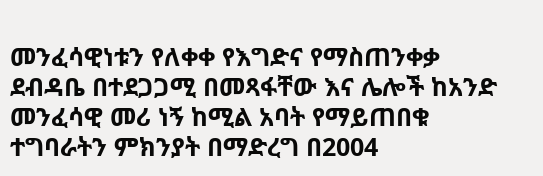መንፈሳዊነቱን የለቀቀ የእግድና የማስጠንቀቃ ደብዳቤ በተደጋጋሚ በመጻፋቸው እና ሌሎች ከአንድ መንፈሳዊ መሪ ነኝ ከሚል አባት የማይጠበቁ ተግባራትን ምክንያት በማድረግ በ2004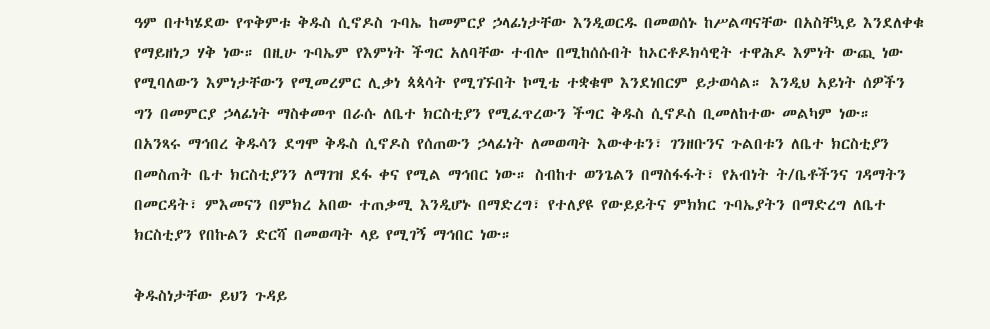ዓም በተካሄደው የጥቅምቱ ቅዱስ ሲኖዶስ ጉባኤ ከመምርያ ኃላፊነታቸው እንዲወርዱ በመወሰኑ ከሥልጣናቸው በአስቸኳይ እንደለቀቁ የማይዘነጋ ሃቅ ነው። በዚሁ ጉባኤም የእምነት ችግር አለባቸው ተብሎ በሚከሰሱበት ከኦርቶዶክሳዊት ተዋሕዶ እምነት ውጪ ነው የሚባለውን እምነታቸውን የሚመረምር ሊቃነ ጳጳሳት የሚገኙበት ኮሚቴ ተቋቁሞ እንደነበርም ይታወሳል። እንዲህ አይነት ሰዎችን ግን በመምርያ ኃላፊነት ማስቀመጥ በራሱ ለቤተ ክርስቲያን የሚፈጥረውን ችግር ቅዱስ ሲኖዶስ ቢመለከተው መልካም ነው።
በአንጻሩ ማኅበረ ቅዱሳን ደግሞ ቅዱስ ሲኖዶስ የሰጠውን ኃላፊነት ለመወጣት እውቀቱን፣ ገንዘቡንና ጉልበቱን ለቤተ ክርስቲያን በመስጠት ቤተ ክርስቲያንን ለማገዝ ደፋ ቀና የሚል ማኅበር ነው። ስብከተ ወንጌልን በማስፋፋት፣ የአብነት ት/ቤቶችንና ገዳማትን በመርዳት፣ ምእመናን በምክረ አበው ተጠቃሚ እንዲሆኑ በማድረግ፣ የተለያዩ የውይይትና ምክክር ጉባኤያትን በማድረግ ለቤተ ክርስቲያን የበኩልን ድርሻ በመወጣት ላይ የሚገኝ ማኅበር ነው።

ቅዱስነታቸው ይህን ጉዳይ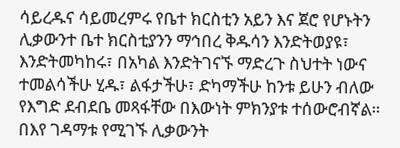ሳይረዱና ሳይመረምሩ የቤተ ክርስቲን አይን እና ጀሮ የሆኑትን ሊቃውንተ ቤተ ክርስቲያንን ማኅበረ ቅዱሳን እንድትወያዩ፣ እንድትመካከሩ፣ በአካል እንድትገናኙ ማድረጉ ስህተት ነውና ተመልሳችሁ ሂዱ፣ ልፋታችሁ፣ ድካማችሁ ከንቱ ይሁን ብለው የእግድ ደብደቤ መጻፋቸው በእውነት ምክንያቱ ተሰውሮብኛል። በእየ ገዳማቱ የሚገኙ ሊቃውንት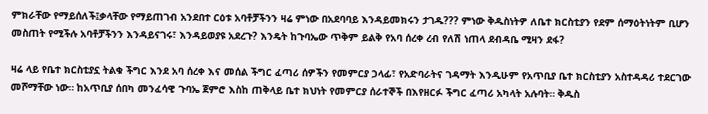ምክራቸው የማይሰለች፤ቃላቸው የማይጠገብ አንደበተ ርዕቱ አባቶቻችንን ዛሬ ምነው በአደባባይ እንዳይመክሩን ታገዱ??? ምነው ቅዱስነትዎ ለቤተ ክርስቲያን የደም ሰማዕትነትም ቢሆን መስጠት የሚችሉ አባቶቻችንን እንዳይናገሩ፣ እንዳይወያዩ አደረጉ? እንዴት ከጉባኤው ጥቅም ይልቅ የአባ ሰረቀ ረብ የለሽ ነጠላ ደብዳቤ ሚዛን ደፋ?

ዛሬ ላይ የቤተ ክርስቲያኗ ትልቁ ችግር እንደ አባ ሰረቀ እና መሰል ችግር ፈጣሪ ሰዎችን የመምርያ ኃላፊ፣ የአድባራትና ገዳማት እንዲሁም የአጥቢያ ቤተ ክርስቲያን አስተዳዳሪ ተደርገው መሾማቸው ነው። ከአጥቢያ ሰበካ መንፈሳዊ ጉባኤ ጀምሮ እስከ ጠቅላይ ቤተ ክህነት የመምርያ ሰራተኞች በእየዘርፉ ችግር ፈጣሪ አካላት አሉባት። ቅዱስ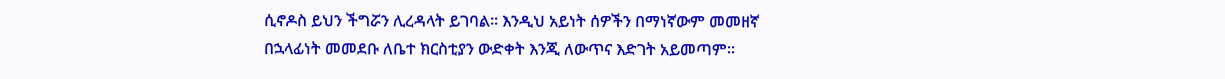ሲኖዶስ ይህን ችግሯን ሊረዳላት ይገባል። እንዲህ አይነት ሰዎችን በማነኛውም መመዘኛ በኋላፊነት መመደቡ ለቤተ ክርስቲያን ውድቀት እንጂ ለውጥና እድገት አይመጣም።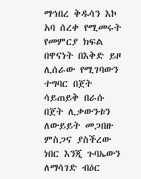ማኅበረ ቅዱሳን እኮ አባ ሰረቀ የሚመሩት የመምርያ ክፍል በዋናነት በእቅድ ይዞ ሊሰራው የሚገባውን ተግባር በጀት ሳይጠይቅ በራሱ በጀት ሊቃውንቱን ለውይይት መጋበዙ ምስጋና ያስችረው  ነበር እንጂ ጉባኤውን ለማሳገድ ብዕር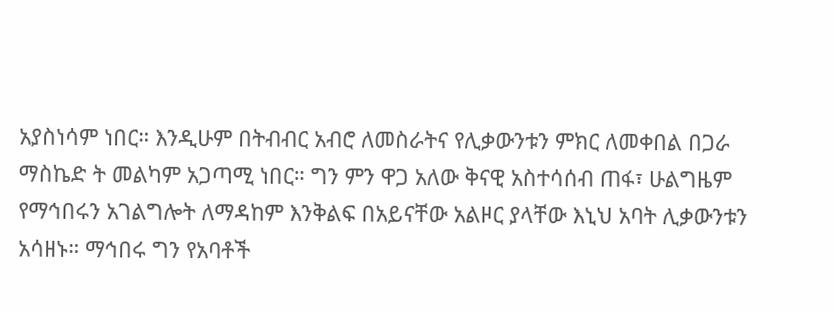አያስነሳም ነበር። እንዲሁም በትብብር አብሮ ለመስራትና የሊቃውንቱን ምክር ለመቀበል በጋራ ማስኬድ ት መልካም አጋጣሚ ነበር። ግን ምን ዋጋ አለው ቅናዊ አስተሳሰብ ጠፋ፣ ሁልግዜም የማኅበሩን አገልግሎት ለማዳከም እንቅልፍ በአይናቸው አልዞር ያላቸው እኒህ አባት ሊቃውንቱን አሳዘኑ። ማኅበሩ ግን የአባቶች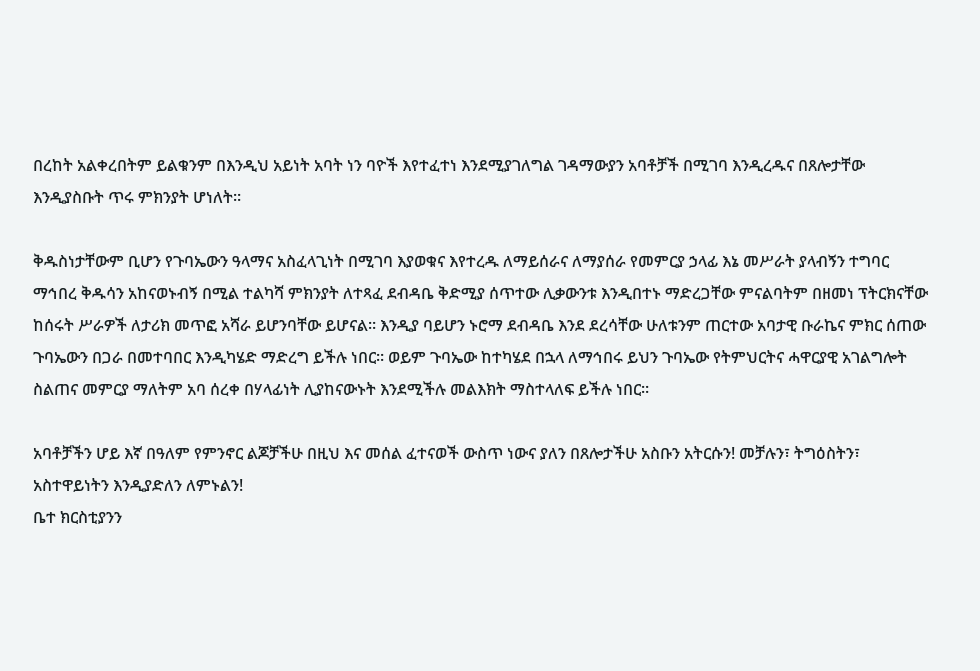በረከት አልቀረበትም ይልቁንም በእንዲህ አይነት አባት ነን ባዮች እየተፈተነ እንደሚያገለግል ገዳማውያን አባቶቻች በሚገባ እንዲረዱና በጸሎታቸው እንዲያስቡት ጥሩ ምክንያት ሆነለት።

ቅዱስነታቸውም ቢሆን የጉባኤውን ዓላማና አስፈላጊነት በሚገባ እያወቁና እየተረዱ ለማይሰራና ለማያሰራ የመምርያ ኃላፊ እኔ መሥራት ያላብኝን ተግባር ማኅበረ ቅዱሳን አከናወኑብኝ በሚል ተልካሻ ምክንያት ለተጻፈ ደብዳቤ ቅድሚያ ሰጥተው ሊቃውንቱ እንዲበተኑ ማድረጋቸው ምናልባትም በዘመነ ፕትርክናቸው ከሰሩት ሥራዎች ለታሪክ መጥፎ አሻራ ይሆንባቸው ይሆናል። እንዲያ ባይሆን ኑሮማ ደብዳቤ እንደ ደረሳቸው ሁለቱንም ጠርተው አባታዊ ቡራኬና ምክር ሰጠው ጉባኤውን በጋራ በመተባበር እንዲካሄድ ማድረግ ይችሉ ነበር። ወይም ጉባኤው ከተካሄደ በኋላ ለማኅበሩ ይህን ጉባኤው የትምህርትና ሓዋርያዊ አገልግሎት ስልጠና መምርያ ማለትም አባ ሰረቀ በሃላፊነት ሊያከናውኑት እንደሚችሉ መልእክት ማስተላለፍ ይችሉ ነበር።

አባቶቻችን ሆይ እኛ በዓለም የምንኖር ልጆቻችሁ በዚህ እና መሰል ፈተናወች ውስጥ ነውና ያለን በጸሎታችሁ አስቡን አትርሱን! መቻሉን፣ ትግዕስትን፣ አስተዋይነትን እንዲያድለን ለምኑልን!
ቤተ ክርስቲያንን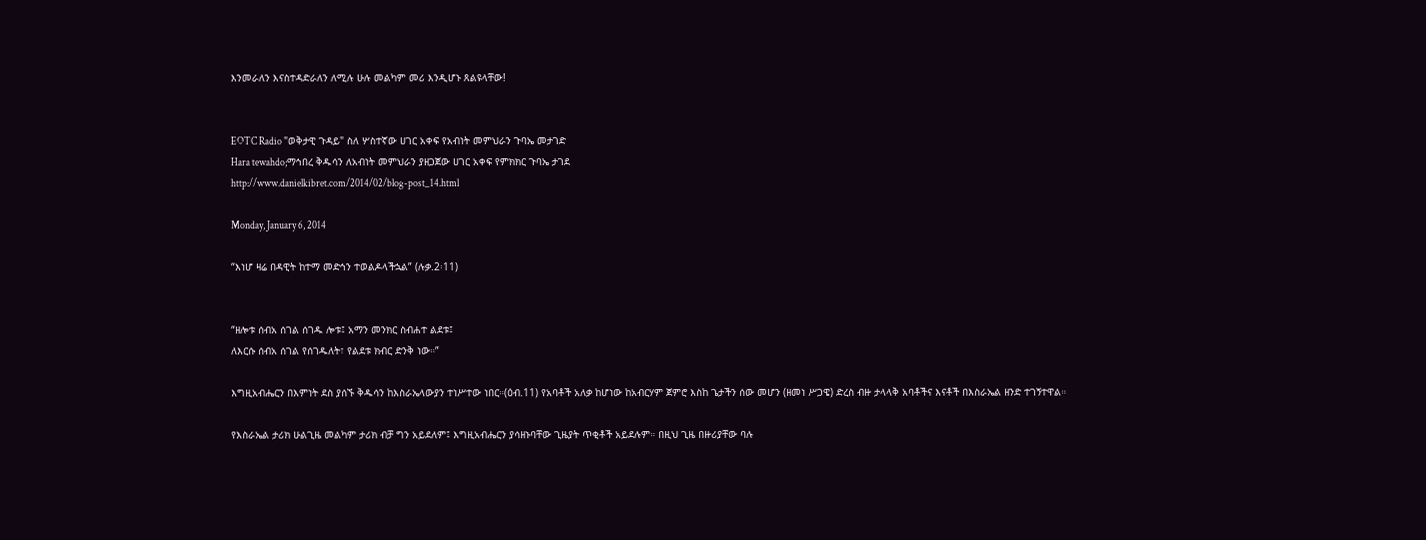እንመራለን እናስተዳድራለን ለሚሉ ሁሉ መልካም መሪ እንዲሆኑ ጸልዩላቸው!


EOTC Radio "ወቅታዊ ጉዳይ" ስለ ሦስተኛው ሀገር አቀፍ የአብነት መምህራን ጉባኤ መታገድ
Hara tewahdo;ማኅበረ ቅዱሳን ለአብነት መምህራን ያዘጋጀው ሀገር አቀፍ የምክክር ጉባኤ ታገደ
http://www.danielkibret.com/2014/02/blog-post_14.html

Monday, January 6, 2014

“እነሆ ዛሬ በዳዊት ከተማ መድኅን ተወልዶላችኋል” (ሉቃ.2፡11)


“ዘሎቱ ሰብአ ሰገል ሰገዱ ሎቱ፤ አማን መንክር ስብሐተ ልደቱ፤
ለእርሱ ሰብአ ሰገል የሰገዱለት፣ የልደቱ ክብር ድንቅ ነው።”

እግዚአብሔርን በእምነት ደስ ያሰኙ ቅዱሳን ከእስራኤላውያን ተነሥተው ነበር።(ዕብ.11) የአባቶች አለቃ ከሆነው ከአብርሃም ጀምሮ እስከ ጌታችን ሰው መሆን (ዘመነ ሥጋዌ) ድረስ ብዙ ታላላቅ አባቶችና እናቶች በእስራኤል ዘንድ ተገኝተዋል።

የእስራኤል ታሪክ ሁልጊዜ መልካም ታሪክ ብቻ ግን አይደለም፤ እግዚአብሔርን ያሳዘኑባቸው ጊዜያት ጥቂቶች አይደሉም። በዚህ ጊዜ በዙሪያቸው ባሉ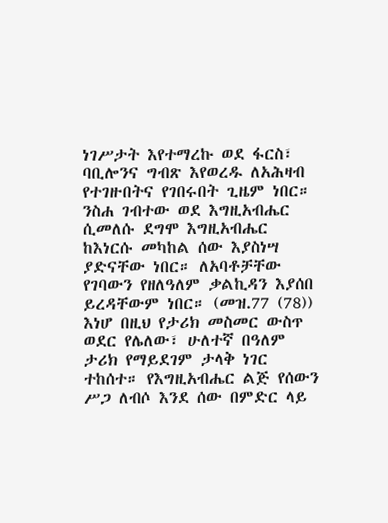ነገሥታት እየተማረኩ ወደ ፋርስ፣ ባቢሎንና ግብጽ እየወረዱ ለአሕዛብ የተገዙበትና የገበሩበት ጊዜም ነበር። ንስሐ ገብተው ወደ እግዚአብሔር ሲመለሱ ደግሞ እግዚአብሔር ከእነርሱ መካከል ሰው እያስነሣ ያድናቸው ነበር። ለአባቶቻቸው የገባውን የዘለዓለም ቃልኪዳን እያሰበ ይረዳቸውም ነበር። (መዝ.77 (78))
እነሆ በዚህ የታሪክ መስመር ውስጥ ወደር የሌለው፣ ሁለተኛ በዓለም ታሪክ የማይደገም ታላቅ ነገር ተከሰተ። የእግዚአብሔር ልጅ የሰውን ሥጋ ለብሶ እንደ ሰው በምድር ላይ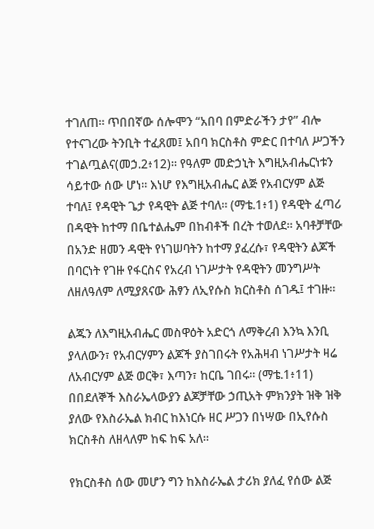ተገለጠ። ጥበበኛው ሰሎሞን “አበባ በምድራችን ታየ” ብሎ የተናገረው ትንቢት ተፈጸመ፤ አበባ ክርስቶስ ምድር በተባለ ሥጋችን ተገልጧልና(መኃ.2፥12)። የዓለም መድኃኒት እግዚአብሔርነቱን ሳይተው ሰው ሆነ። እነሆ የእግዚአብሔር ልጅ የአብርሃም ልጅ ተባለ፤ የዳዊት ጌታ የዳዊት ልጅ ተባለ። (ማቴ.1፥1) የዳዊት ፈጣሪ በዳዊት ከተማ በቤተልሔም በከብቶች በረት ተወለደ። አባቶቻቸው በአንድ ዘመን ዳዊት የነገሠባትን ከተማ ያፈረሱ፣ የዳዊትን ልጆች በባርነት የገዙ የፋርስና የአረብ ነገሥታት የዳዊትን መንግሥት ለዘለዓለም ለሚያጸናው ሕፃን ለኢየሱስ ክርስቶስ ሰገዱ፤ ተገዙ።

ልጁን ለእግዚአብሔር መስዋዕት አድርጎ ለማቅረብ እንኳ እንቢ ያላለውን፣ የአብርሃምን ልጆች ያስገበሩት የአሕዛብ ነገሥታት ዛሬ ለአብርሃም ልጅ ወርቅ፣ እጣን፣ ከርቤ ገበሩ። (ማቴ.1፥11) በበደለኞች እስራኤላውያን ልጆቻቸው ኃጢአት ምክንያት ዝቅ ዝቅ ያለው የእስራኤል ክብር ከእነርሱ ዘር ሥጋን በነሣው በኢየሱስ ክርስቶስ ለዘላለም ከፍ ከፍ አለ።

የክርስቶስ ሰው መሆን ግን ከእስራኤል ታሪክ ያለፈ የሰው ልጅ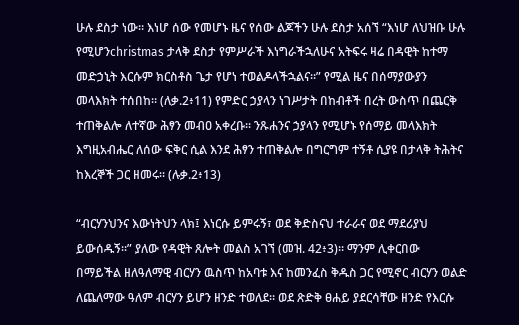ሁሉ ደስታ ነው። እነሆ ሰው የመሆኑ ዜና የሰው ልጆችን ሁሉ ደስታ አሰኘ “እነሆ ለህዝቡ ሁሉ የሚሆንchristmas ታላቅ ደስታ የምሥራች እነግራችኋለሁና አትፍሩ ዛሬ በዳዊት ከተማ መድኃኒት እርሱም ክርስቶስ ጌታ የሆነ ተወልዶላችኋልና።” የሚል ዜና በሰማያውያን መላእክት ተሰበከ። (ለቃ.2፥11) የምድር ኃያላን ነገሥታት በከብቶች በረት ውስጥ በጨርቅ ተጠቅልሎ ለተኛው ሕፃን መብዐ አቀረቡ። ንጹሐንና ኃያላን የሚሆኑ የሰማይ መላእክት እግዚአብሔር ለሰው ፍቅር ሲል እንደ ሕፃን ተጠቅልሎ በግርግም ተኝቶ ሲያዩ በታላቅ ትሕትና ከእረኞች ጋር ዘመሩ። (ሉቃ.2፥13)

“ብርሃንህንና እውነትህን ላክ፤ እነርሱ ይምሩኝ፣ ወደ ቅድስናህ ተራራና ወደ ማደሪያህ ይውሰዱኝ።” ያለው የዳዊት ጸሎት መልስ አገኘ (መዝ. 42፥3)። ማንም ሊቀርበው በማይችል ዘለዓለማዊ ብርሃን ዉስጥ ከአባቱ እና ከመንፈስ ቅዱስ ጋር የሚኖር ብርሃን ወልድ ለጨለማው ዓለም ብርሃን ይሆን ዘንድ ተወለደ። ወደ ጽድቅ ፀሐይ ያደርሳቸው ዘንድ የእርሱ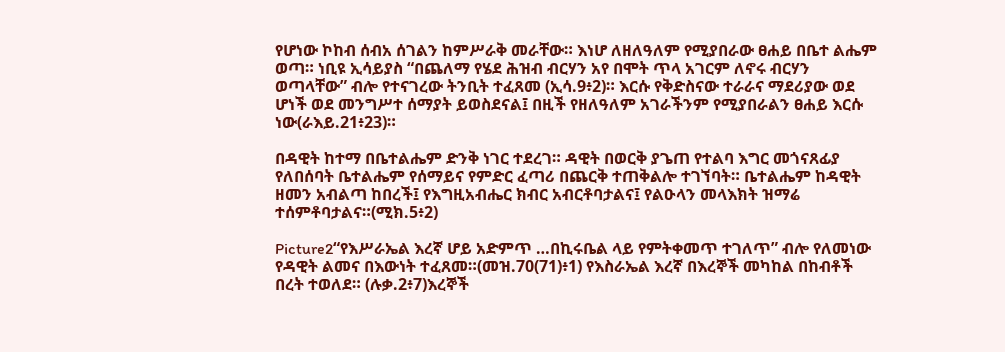የሆነው ኮከብ ሰብአ ሰገልን ከምሥራቅ መራቸው። እነሆ ለዘለዓለም የሚያበራው ፀሐይ በቤተ ልሔም ወጣ። ነቢዩ ኢሳይያስ “በጨለማ የሄደ ሕዝብ ብርሃን አየ በሞት ጥላ አገርም ለኖሩ ብርሃን ወጣላቸው” ብሎ የተናገረው ትንቢት ተፈጸመ (ኢሳ.9፥2)። እርሱ የቅድስናው ተራራና ማደሪያው ወደ ሆነች ወደ መንግሥተ ሰማያት ይወስደናል፤ በዚች የዘለዓለም አገራችንም የሚያበራልን ፀሐይ እርሱ ነው(ራእይ.21፥23)።

በዳዊት ከተማ በቤተልሔም ድንቅ ነገር ተደረገ። ዳዊት በወርቅ ያጌጠ የተልባ እግር መጎናጸፊያ የለበሰባት ቤተልሔም የሰማይና የምድር ፈጣሪ በጨርቅ ተጠቅልሎ ተገኘባት። ቤተልሔም ከዳዊት ዘመን አብልጣ ከበረች፤ የእግዚአብሔር ክብር አብርቶባታልና፤ የልዑላን መላእክት ዝማሬ ተሰምቶባታልና።(ሚክ.5፥2)

Picture2“የእሥራኤል እረኛ ሆይ አድምጥ …በኪሩቤል ላይ የምትቀመጥ ተገለጥ” ብሎ የለመነው የዳዊት ልመና በእውነት ተፈጸመ።(መዝ.70(71)፥1) የእስራኤል እረኛ በእረኞች መካከል በከብቶች በረት ተወለደ። (ሉቃ.2፥7)እረኞች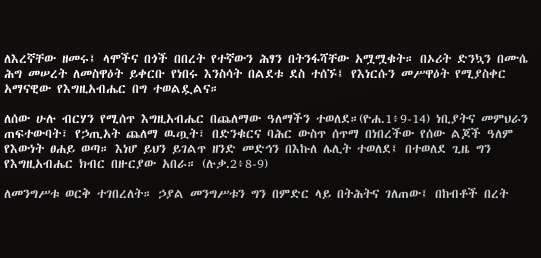ለእረኛቸው ዘመሩ፤ ላሞችና በጎች በበረት የተኛውን ሕፃን በትንፋሻቸው አሟሟቁት። በኦሪት ድንኳን በሙሴ ሕግ መሠረት ለመስዋዕት ይቀርቡ የነበሩ እንስሳት በልደቱ ደስ ተሰኙ፤ የእነርሱን መሥዋዕት የሚያስቀር አማናዊው የእግዚአብሔር በግ ተወልዷልና።

ለሰው ሁሉ ብርሃን የሚሰጥ እግዚአብሔር በጨለማው ዓለማችን ተወለደ።(ዮሐ.1፥9-14) ነቢያትና መምህራን ጠፍተውባት፣ የኃጢአት ጨለማ ዉጧት፣ በድንቁርና ባሕር ውስጥ ሰጥማ በነበረችው የሰው ልጆች ዓለም የእውነት ፀሐይ ወጣ። እነሆ ይህን ይገልጥ ዘንድ መድኅን በእኩለ ሌሊት ተወለደ፤ በተወለደ ጊዜ ግን የእግዚአብሔር ክብር በዙርያው አበራ። (ሉቃ.2፥8-9)

ለመንግሥቱ ወርቅ ተገበረለት። ኃያል መንግሥቱን ግን በምድር ላይ በትሕትና ገለጠው፤ በከብቶች በረት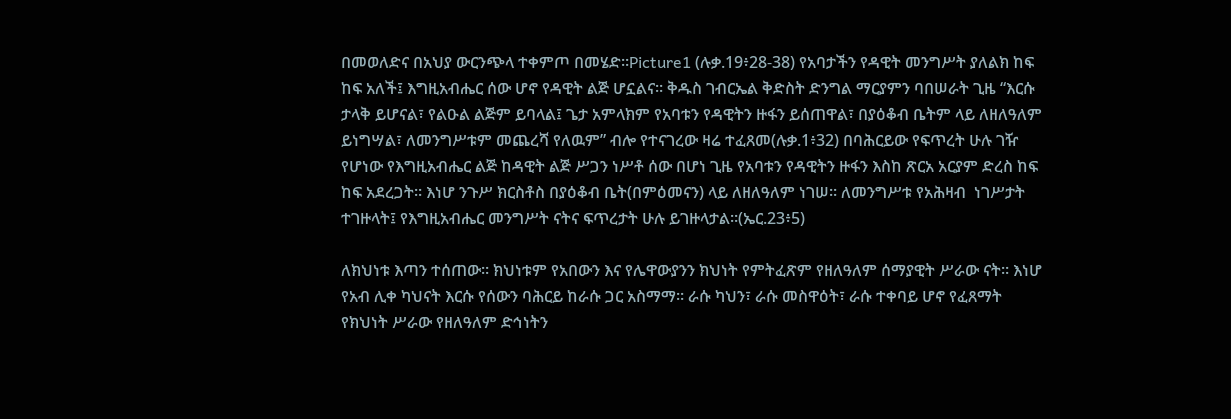በመወለድና በአህያ ውርንጭላ ተቀምጦ በመሄድ።Picture1 (ሉቃ.19፥28-38) የአባታችን የዳዊት መንግሥት ያለልክ ከፍ ከፍ አለች፤ እግዚአብሔር ሰው ሆኖ የዳዊት ልጅ ሆኗልና። ቅዱስ ገብርኤል ቅድስት ድንግል ማርያምን ባበሠራት ጊዜ “እርሱ ታላቅ ይሆናል፣ የልዑል ልጅም ይባላል፤ ጌታ አምላክም የአባቱን የዳዊትን ዙፋን ይሰጠዋል፣ በያዕቆብ ቤትም ላይ ለዘለዓለም ይነግሣል፣ ለመንግሥቱም መጨረሻ የለዉም” ብሎ የተናገረው ዛሬ ተፈጸመ(ሉቃ.1፥32) በባሕርይው የፍጥረት ሁሉ ገዥ የሆነው የእግዚአብሔር ልጅ ከዳዊት ልጅ ሥጋን ነሥቶ ሰው በሆነ ጊዜ የአባቱን የዳዊትን ዙፋን እስከ ጽርአ አርያም ድረስ ከፍ ከፍ አደረጋት። እነሆ ንጉሥ ክርስቶስ በያዕቆብ ቤት(በምዕመናን) ላይ ለዘለዓለም ነገሠ። ለመንግሥቱ የአሕዛብ  ነገሥታት ተገዙላት፤ የእግዚአብሔር መንግሥት ናትና ፍጥረታት ሁሉ ይገዙላታል።(ኤር.23፥5)

ለክህነቱ እጣን ተሰጠው። ክህነቱም የአበውን እና የሌዋውያንን ክህነት የምትፈጽም የዘለዓለም ሰማያዊት ሥራው ናት። እነሆ የአብ ሊቀ ካህናት እርሱ የሰውን ባሕርይ ከራሱ ጋር አስማማ። ራሱ ካህን፣ ራሱ መስዋዕት፣ ራሱ ተቀባይ ሆኖ የፈጸማት የክህነት ሥራው የዘለዓለም ድኅነትን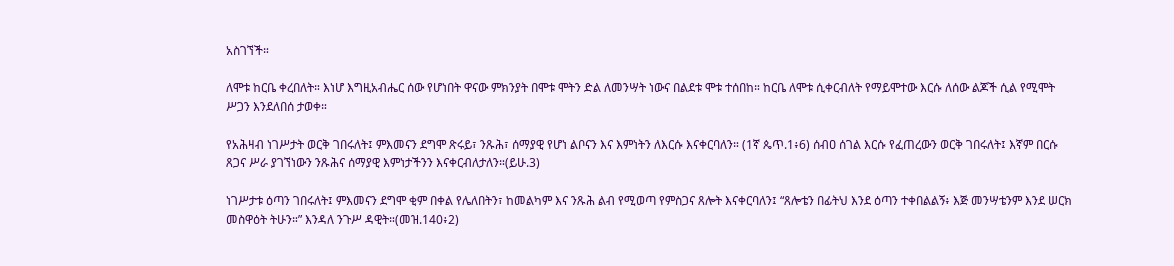አስገኘች።

ለሞቱ ከርቤ ቀረበለት። እነሆ እግዚአብሔር ሰው የሆነበት ዋናው ምክንያት በሞቱ ሞትን ድል ለመንሣት ነውና በልደቱ ሞቱ ተሰበከ። ከርቤ ለሞቱ ሲቀርብለት የማይሞተው እርሱ ለሰው ልጆች ሲል የሚሞት ሥጋን እንደለበሰ ታወቀ።

የአሕዛብ ነገሥታት ወርቅ ገበሩለት፤ ምእመናን ደግሞ ጽሩይ፣ ንጹሕ፣ ሰማያዊ የሆነ ልቦናን እና እምነትን ለእርሱ እናቀርባለን። (1ኛ ጴጥ.1፥6) ሰብዐ ሰገል እርሱ የፈጠረውን ወርቅ ገበሩለት፤ እኛም በርሱ ጸጋና ሥራ ያገኘነውን ንጹሕና ሰማያዊ እምነታችንን እናቀርብለታለን።(ይሁ.3)

ነገሥታቱ ዕጣን ገበሩለት፤ ምእመናን ደግሞ ቂም በቀል የሌለበትን፣ ከመልካም እና ንጹሕ ልብ የሚወጣ የምስጋና ጸሎት እናቀርባለን፤ “ጸሎቴን በፊትህ እንደ ዕጣን ተቀበልልኝ፥ እጅ መንሣቴንም እንደ ሠርክ መስዋዕት ትሁን።” እንዳለ ንጉሥ ዳዊት።(መዝ.140፥2)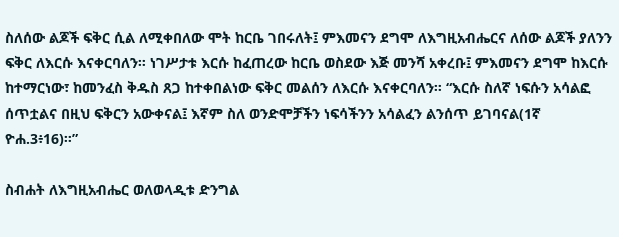ስለሰው ልጆች ፍቅር ሲል ለሚቀበለው ሞት ከርቤ ገበሩለት፤ ምእመናን ደግሞ ለእግዚአብሔርና ለሰው ልጆች ያለንን ፍቅር ለእርሱ እናቀርባለን። ነገሥታቱ እርሱ ከፈጠረው ከርቤ ወስደው እጅ መንሻ አቀረቡ፤ ምእመናን ደግሞ ከእርሱ ከተማርነው፣ ከመንፈስ ቅዱስ ጸጋ ከተቀበልነው ፍቅር መልሰን ለእርሱ እናቀርባለን። “እርሱ ስለኛ ነፍሱን አሳልፎ ሰጥቷልና በዚህ ፍቅርን አውቀናል፤ እኛም ስለ ወንድሞቻችን ነፍሳችንን አሳልፈን ልንሰጥ ይገባናል(1ኛ ዮሐ.3፥16)።”

ስብሐት ለእግዚአብሔር ወለወላዲቱ ድንግል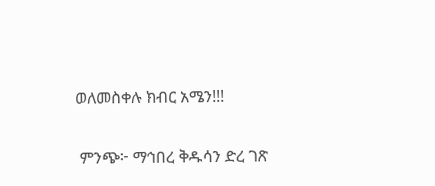ወለመስቀሉ ክብር አሜን!!!

 ምንጭ፦ ማኅበረ ቅዱሳን ድረ ገጽ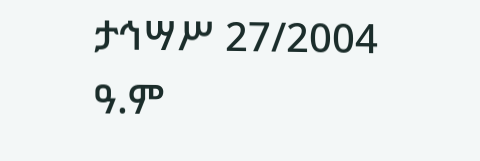ታኅሣሥ 27/2004 ዓ.ም